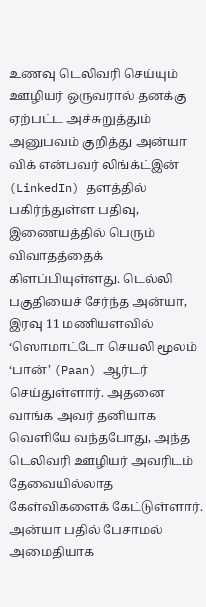உணவு டெலிவரி செய்யும் ஊழியர் ஒருவரால் தனக்கு ஏற்பட்ட அச்சுறுத்தும் அனுபவம் குறித்து அன்யா விக் என்பவர் லிங்க்ட்இன் (LinkedIn) தளத்தில் பகிர்ந்துள்ள பதிவு, இணையத்தில் பெரும் விவாதத்தைக் கிளப்பியுள்ளது. டெல்லி பகுதியைச் சேர்ந்த அன்யா, இரவு 11 மணியளவில் ‘ஸொமாட்டோ செயலி மூலம் ‘பான்’ (Paan) ஆர்டர் செய்துள்ளார். அதனை வாங்க அவர் தனியாக வெளியே வந்தபோது, அந்த டெலிவரி ஊழியர் அவரிடம் தேவையில்லாத கேள்விகளைக் கேட்டுள்ளார். அன்யா பதில் பேசாமல் அமைதியாக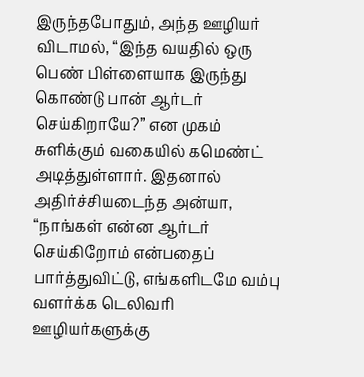இருந்தபோதும், அந்த ஊழியர் விடாமல், “இந்த வயதில் ஒரு பெண் பிள்ளையாக இருந்து கொண்டு பான் ஆர்டர் செய்கிறாயே?” என முகம் சுளிக்கும் வகையில் கமெண்ட் அடித்துள்ளார். இதனால் அதிர்ச்சியடைந்த அன்யா, “நாங்கள் என்ன ஆர்டர் செய்கிறோம் என்பதைப் பார்த்துவிட்டு, எங்களிடமே வம்பு வளர்க்க டெலிவரி ஊழியர்களுக்கு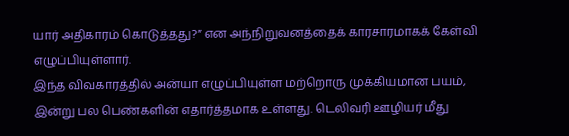யார் அதிகாரம் கொடுத்தது?” என அந்நிறுவனத்தைக் காரசாரமாகக் கேள்வி எழுப்பியுள்ளார்.
இந்த விவகாரத்தில் அன்யா எழுப்பியுள்ள மற்றொரு முக்கியமான பயம், இன்று பல பெண்களின் எதார்த்தமாக உள்ளது. டெலிவரி ஊழியர் மீது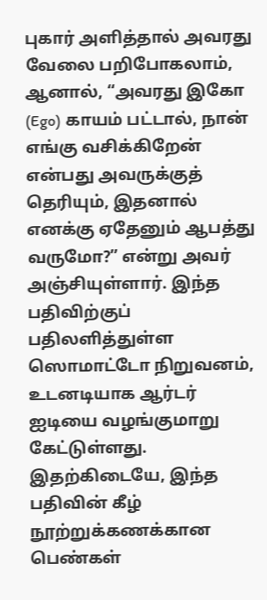புகார் அளித்தால் அவரது வேலை பறிபோகலாம், ஆனால், “அவரது இகோ (Ego) காயம் பட்டால், நான் எங்கு வசிக்கிறேன் என்பது அவருக்குத் தெரியும், இதனால் எனக்கு ஏதேனும் ஆபத்து வருமோ?” என்று அவர் அஞ்சியுள்ளார். இந்த பதிவிற்குப் பதிலளித்துள்ள ஸொமாட்டோ நிறுவனம், உடனடியாக ஆர்டர் ஐடியை வழங்குமாறு கேட்டுள்ளது. இதற்கிடையே, இந்த பதிவின் கீழ் நூற்றுக்கணக்கான பெண்கள்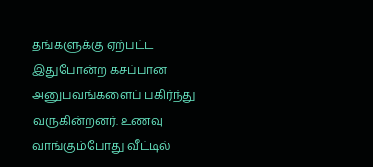தங்களுக்கு ஏற்பட்ட இதுபோன்ற கசப்பான அனுபவங்களைப் பகிர்ந்து வருகின்றனர். உணவு வாங்கும்போது வீட்டில்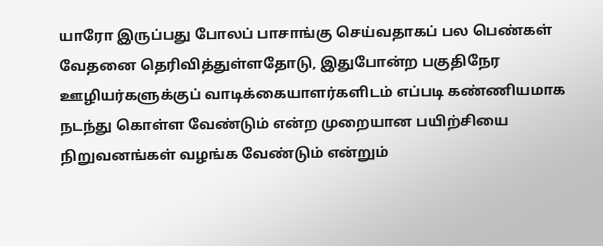யாரோ இருப்பது போலப் பாசாங்கு செய்வதாகப் பல பெண்கள் வேதனை தெரிவித்துள்ளதோடு, இதுபோன்ற பகுதிநேர ஊழியர்களுக்குப் வாடிக்கையாளர்களிடம் எப்படி கண்ணியமாக நடந்து கொள்ள வேண்டும் என்ற முறையான பயிற்சியை நிறுவனங்கள் வழங்க வேண்டும் என்றும்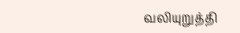வலியுறுத்தி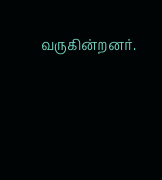வருகின்றனர்.